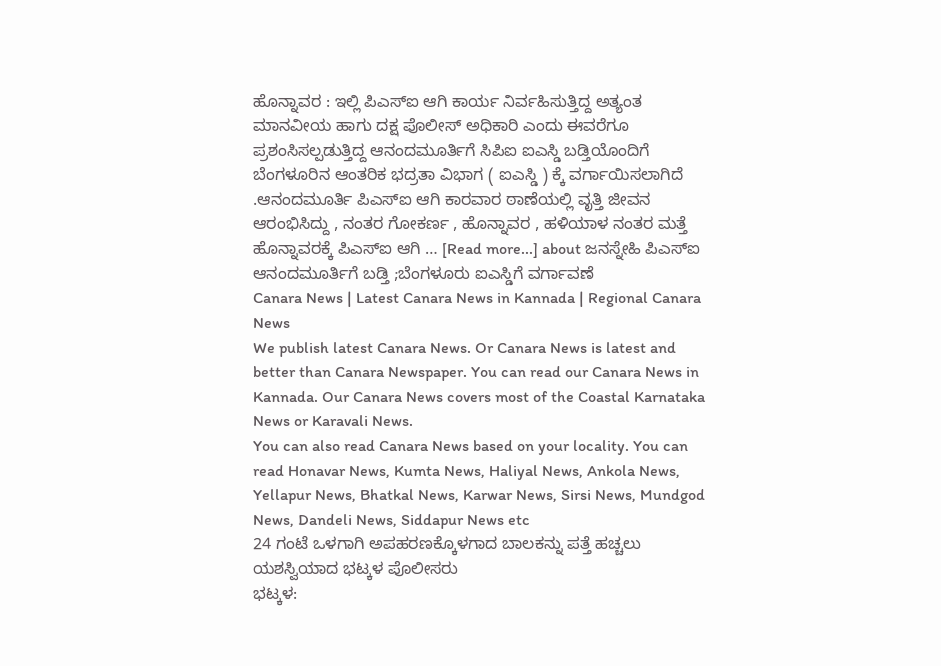ಹೊನ್ನಾವರ : ಇಲ್ಲಿ ಪಿಎಸ್ಐ ಆಗಿ ಕಾರ್ಯ ನಿರ್ವಹಿಸುತ್ತಿದ್ದ ಅತ್ಯಂತ ಮಾನವೀಯ ಹಾಗು ದಕ್ಷ ಪೊಲೀಸ್ ಅಧಿಕಾರಿ ಎಂದು ಈವರೆಗೂ ಪ್ರಶಂಸಿಸಲ್ಪಡುತ್ತಿದ್ದ ಆನಂದಮೂರ್ತಿಗೆ ಸಿಪಿಐ ಐಎಸ್ಡಿ ಬಡ್ತಿಯೊಂದಿಗೆ ಬೆಂಗಳೂರಿನ ಆಂತರಿಕ ಭದ್ರತಾ ವಿಭಾಗ ( ಐಎಸ್ಡಿ ) ಕ್ಕೆ ವರ್ಗಾಯಿಸಲಾಗಿದೆ .ಆನಂದಮೂರ್ತಿ ಪಿಎಸ್ಐ ಆಗಿ ಕಾರವಾರ ಠಾಣೆಯಲ್ಲಿ ವೃತ್ತಿ ಜೀವನ ಆರಂಭಿಸಿದ್ದು , ನಂತರ ಗೋಕರ್ಣ , ಹೊನ್ನಾವರ , ಹಳಿಯಾಳ ನಂತರ ಮತ್ತೆ ಹೊನ್ನಾವರಕ್ಕೆ ಪಿಎಸ್ಐ ಆಗಿ … [Read more...] about ಜನಸ್ನೇಹಿ ಪಿಎಸ್ಐ ಆನಂದಮೂರ್ತಿಗೆ ಬಡ್ತಿ ;ಬೆಂಗಳೂರು ಐಎಸ್ಡಿಗೆ ವರ್ಗಾವಣೆ
Canara News | Latest Canara News in Kannada | Regional Canara News
We publish latest Canara News. Or Canara News is latest and better than Canara Newspaper. You can read our Canara News in Kannada. Our Canara News covers most of the Coastal Karnataka News or Karavali News.
You can also read Canara News based on your locality. You can read Honavar News, Kumta News, Haliyal News, Ankola News, Yellapur News, Bhatkal News, Karwar News, Sirsi News, Mundgod News, Dandeli News, Siddapur News etc
24 ಗಂಟೆ ಒಳಗಾಗಿ ಅಪಹರಣಕ್ಕೊಳಗಾದ ಬಾಲಕನ್ನು ಪತ್ತೆ ಹಚ್ಚಲು ಯಶಸ್ವಿಯಾದ ಭಟ್ಕಳ ಪೊಲೀಸರು
ಭಟ್ಕಳ: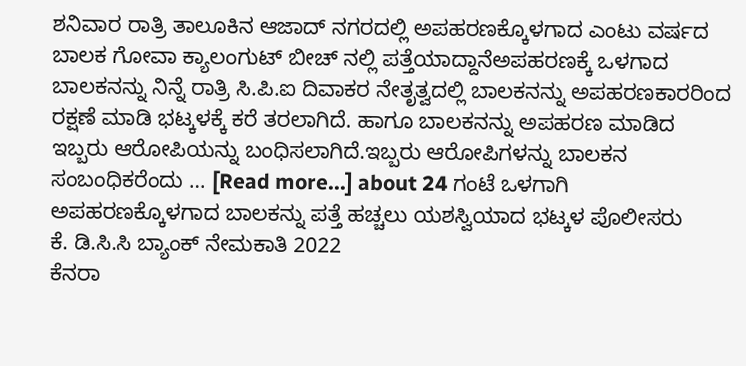ಶನಿವಾರ ರಾತ್ರಿ ತಾಲೂಕಿನ ಆಜಾದ್ ನಗರದಲ್ಲಿ ಅಪಹರಣಕ್ಕೊಳಗಾದ ಎಂಟು ವರ್ಷದ ಬಾಲಕ ಗೋವಾ ಕ್ಯಾಲಂಗುಟ್ ಬೀಚ್ ನಲ್ಲಿ ಪತ್ತೆಯಾದ್ದಾನೆಅಪಹರಣಕ್ಕೆ ಒಳಗಾದ ಬಾಲಕನನ್ನು ನಿನ್ನೆ ರಾತ್ರಿ ಸಿ.ಪಿ.ಐ ದಿವಾಕರ ನೇತೃತ್ವದಲ್ಲಿ ಬಾಲಕನನ್ನು ಅಪಹರಣಕಾರರಿಂದ ರಕ್ಷಣೆ ಮಾಡಿ ಭಟ್ಕಳಕ್ಕೆ ಕರೆ ತರಲಾಗಿದೆ. ಹಾಗೂ ಬಾಲಕನನ್ನು ಅಪಹರಣ ಮಾಡಿದ ಇಬ್ಬರು ಆರೋಪಿಯನ್ನು ಬಂಧಿಸಲಾಗಿದೆ.ಇಬ್ಬರು ಆರೋಪಿಗಳನ್ನು ಬಾಲಕನ ಸಂಬಂಧಿಕರೆಂದು … [Read more...] about 24 ಗಂಟೆ ಒಳಗಾಗಿ ಅಪಹರಣಕ್ಕೊಳಗಾದ ಬಾಲಕನ್ನು ಪತ್ತೆ ಹಚ್ಚಲು ಯಶಸ್ವಿಯಾದ ಭಟ್ಕಳ ಪೊಲೀಸರು
ಕೆ. ಡಿ.ಸಿ.ಸಿ ಬ್ಯಾಂಕ್ ನೇಮಕಾತಿ 2022
ಕೆನರಾ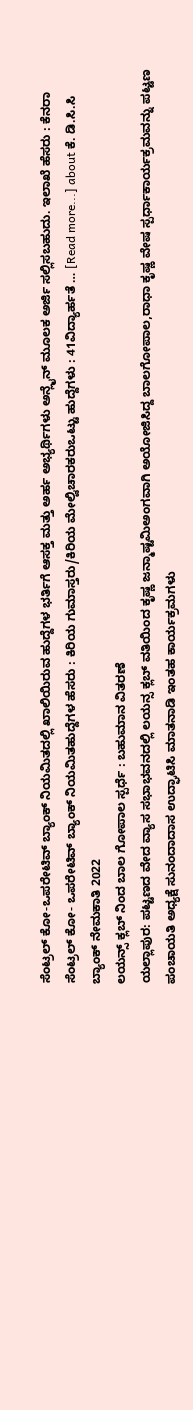ಸೆಂಟ್ರಲ್ ಕೋ-ಒಪರೇಟಿವ್ ಬ್ಯಾಂಕ್ ನಿಯಮಿತದಲ್ಲಿ ಖಾಲಿಯಿರುವ ಹುದ್ದೆಗಳ ಭರ್ತಿಗೆ ಆಸಕ್ತ ಮತ್ತು ಅರ್ಹ ಅಭ್ಯರ್ಥಿಗಳು ಅನ್ಲೈನ್ ಮೂಲಕ ಅರ್ಜಿ ಸಲ್ಲಿಸಬಹುದು. ಇಲಾಖೆ ಹೆಸರು : ಕೆನರಾ ಸೆಂಟ್ರಲ್ ಕೋ- ಒಪರೇಟಿವ್ ಬ್ಯಾಂಕ್ ನಿಯಮಿತಹುದ್ದೆಗಳ ಹೆಸರು : ಕಿರಿಯ ಗುಮಾಸ್ತರು/ಕಿರಿಯ ಮೇಲ್ವಿಚಾರಕರುಒಟ್ಟು ಹುದ್ದೆಗಳು : 41ವಿದ್ಯಾರ್ಹತೆ … [Read more...] about ಕೆ. ಡಿ.ಸಿ.ಸಿ ಬ್ಯಾಂಕ್ ನೇಮಕಾತಿ 2022
ಲಯನ್ಸ್ ಕ್ಲಬ್ ನಿಂದ ಬಾಲ ಗೋಪಾಲ ಸ್ಪರ್ಧೆ : ಬಹುಮಾನ ವಿತರಣೆ
ಯಲ್ಲಾಪುರ: ಪಟ್ಟಣದ ವೇದ ವ್ಯಾಸ ಸಭಾಭವನದಲ್ಲಿ ಲಯನ್ಸ ಕ್ಲಬ್ ವತಿಯಿಂದ ಕೃಷ್ಣ ಜನ್ಮಾಷ್ಟಮಿಅಂಗವಾಗಿ ಅಯೋಜಿಸಿದ್ದ ಬಾಲಗೋಪಾಲ,ರಾಧಾ ಕೃಷ್ಣ ವೇಷ ಸ್ಪರ್ಧಾಕಾರ್ಯಕ್ರಮವನ್ನು ಪಟ್ಟಣ ಪಂಚಾಯತಿ ಅಧ್ಯಕ್ಷೆ ಸುನಂದಾದಾಸ ಉದ್ಘಾಟಿಸಿ ಮಾತನಾಡಿ ಇಂತಹ ಕಾರ್ಯಕ್ರಮಗಳು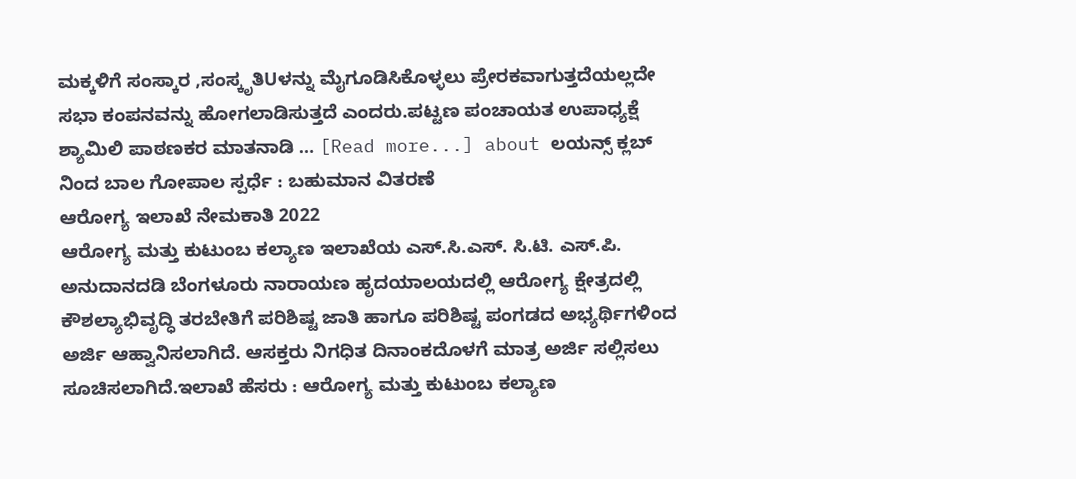ಮಕ್ಕಳಿಗೆ ಸಂಸ್ಕಾರ ,ಸಂಸ್ಕೃತಿUಳನ್ನು ಮೈಗೂಡಿಸಿಕೊಳ್ಳಲು ಪ್ರೇರಕವಾಗುತ್ತದೆಯಲ್ಲದೇ ಸಭಾ ಕಂಪನವನ್ನು ಹೋಗಲಾಡಿಸುತ್ತದೆ ಎಂದರು.ಪಟ್ಟಣ ಪಂಚಾಯತ ಉಪಾಧ್ಯಕ್ಷೆ ಶ್ಯಾಮಿಲಿ ಪಾಠಣಕರ ಮಾತನಾಡಿ … [Read more...] about ಲಯನ್ಸ್ ಕ್ಲಬ್ ನಿಂದ ಬಾಲ ಗೋಪಾಲ ಸ್ಪರ್ಧೆ : ಬಹುಮಾನ ವಿತರಣೆ
ಆರೋಗ್ಯ ಇಲಾಖೆ ನೇಮಕಾತಿ 2022
ಆರೋಗ್ಯ ಮತ್ತು ಕುಟುಂಬ ಕಲ್ಯಾಣ ಇಲಾಖೆಯ ಎಸ್.ಸಿ.ಎಸ್. ಸಿ.ಟಿ. ಎಸ್.ಪಿ. ಅನುದಾನದಡಿ ಬೆಂಗಳೂರು ನಾರಾಯಣ ಹೃದಯಾಲಯದಲ್ಲಿ ಆರೋಗ್ಯ ಕ್ಷೇತ್ರದಲ್ಲಿ ಕೌಶಲ್ಯಾಭಿವೃದ್ಧಿ ತರಬೇತಿಗೆ ಪರಿಶಿಷ್ಟ ಜಾತಿ ಹಾಗೂ ಪರಿಶಿಷ್ಟ ಪಂಗಡದ ಅಭ್ಯರ್ಥಿಗಳಿಂದ ಅರ್ಜಿ ಆಹ್ವಾನಿಸಲಾಗಿದೆ. ಆಸಕ್ತರು ನಿಗಧಿತ ದಿನಾಂಕದೊಳಗೆ ಮಾತ್ರ ಅರ್ಜಿ ಸಲ್ಲಿಸಲು ಸೂಚಿಸಲಾಗಿದೆ.ಇಲಾಖೆ ಹೆಸರು : ಆರೋಗ್ಯ ಮತ್ತು ಕುಟುಂಬ ಕಲ್ಯಾಣ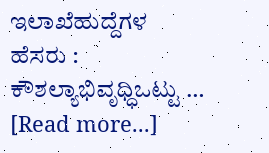ಇಲಾಖೆಹುದ್ದೆಗಳ ಹೆಸರು : ಕೌಶಲ್ಯಾಭಿವೃಧ್ಧಿಒಟ್ಟು … [Read more...]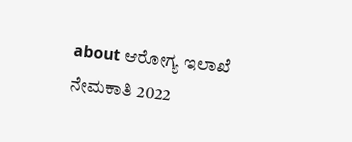about ಆರೋಗ್ಯ ಇಲಾಖೆ ನೇಮಕಾತಿ 2022